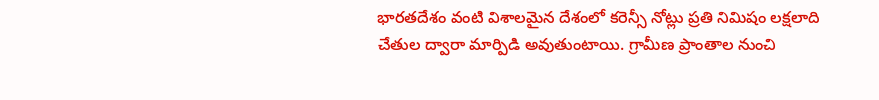భారతదేశం వంటి విశాలమైన దేశంలో కరెన్సీ నోట్లు ప్రతి నిమిషం లక్షలాది చేతుల ద్వారా మార్పిడి అవుతుంటాయి. గ్రామీణ ప్రాంతాల నుంచి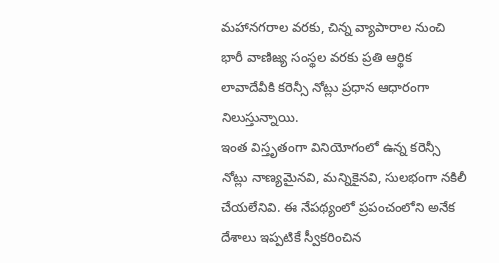మహానగరాల వరకు, చిన్న వ్యాపారాల నుంచి భారీ వాణిజ్య సంస్థల వరకు ప్రతి ఆర్థిక లావాదేవీకి కరెన్సీ నోట్లు ప్రధాన ఆధారంగా నిలుస్తున్నాయి.
ఇంత విస్తృతంగా వినియోగంలో ఉన్న కరెన్సీ నోట్లు నాణ్యమైనవి, మన్నికైనవి, సులభంగా నకిలీ చేయలేనివి. ఈ నేపథ్యంలో ప్రపంచంలోని అనేక దేశాలు ఇప్పటికే స్వీకరించిన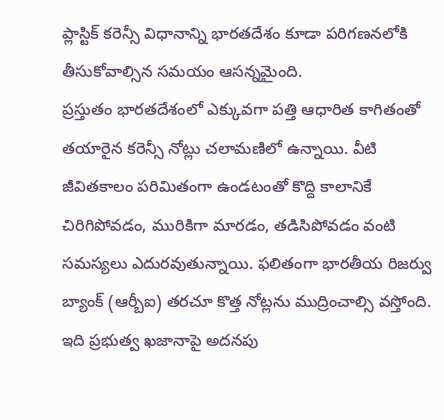ప్లాస్టిక్ కరెన్సీ విధానాన్ని భారతదేశం కూడా పరిగణనలోకి తీసుకోవాల్సిన సమయం ఆసన్నమైంది.
ప్రస్తుతం భారతదేశంలో ఎక్కువగా పత్తి ఆధారిత కాగితంతో తయారైన కరెన్సీ నోట్లు చలామణిలో ఉన్నాయి. వీటి జీవితకాలం పరిమితంగా ఉండటంతో కొద్ది కాలానికే చిరిగిపోవడం, మురికిగా మారడం, తడిసిపోవడం వంటి సమస్యలు ఎదురవుతున్నాయి. ఫలితంగా భారతీయ రిజర్వు బ్యాంక్ (ఆర్బీఐ) తరచూ కొత్త నోట్లను ముద్రించాల్సి వస్తోంది. ఇది ప్రభుత్వ ఖజానాపై అదనపు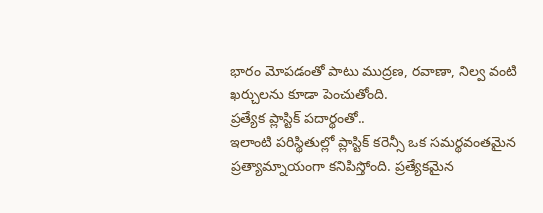భారం మోపడంతో పాటు ముద్రణ, రవాణా, నిల్వ వంటి ఖర్చులను కూడా పెంచుతోంది.
ప్రత్యేక ప్లాస్టిక్ పదార్థంతో..
ఇలాంటి పరిస్థితుల్లో ప్లాస్టిక్ కరెన్సీ ఒక సమర్థవంతమైన ప్రత్యామ్నాయంగా కనిపిస్తోంది. ప్రత్యేకమైన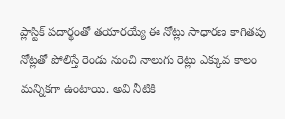ప్లాస్టిక్ పదార్థంతో తయారయ్యే ఈ నోట్లు సాధారణ కాగితపు నోట్లతో పోలిస్తే రెండు నుంచి నాలుగు రెట్లు ఎక్కువ కాలం మన్నికగా ఉంటాయి. అవి నీటికి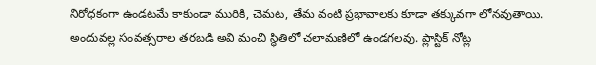నిరోధకంగా ఉండటమే కాకుండా మురికి, చెమట, తేమ వంటి ప్రభావాలకు కూడా తక్కువగా లోనవుతాయి.
అందువల్ల సంవత్సరాల తరబడి అవి మంచి స్థితిలో చలామణిలో ఉండగలవు. ప్లాస్టిక్ నోట్ల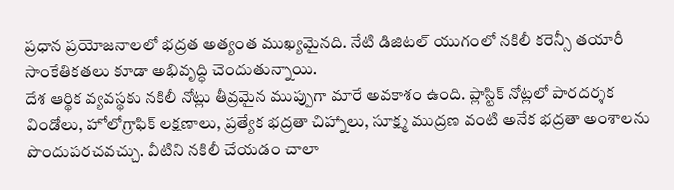ప్రధాన ప్రయోజనాలలో భద్రత అత్యంత ముఖ్యమైనది. నేటి డిజిటల్ యుగంలో నకిలీ కరెన్సీ తయారీ సాంకేతికతలు కూడా అభివృద్ధి చెందుతున్నాయి.
దేశ ఆర్థిక వ్యవస్థకు నకిలీ నోట్లు తీవ్రమైన ముప్పుగా మారే అవకాశం ఉంది. ప్లాస్టిక్ నోట్లలో పారదర్శక విండోలు, హోలోగ్రాఫిక్ లక్షణాలు, ప్రత్యేక భద్రతా చిహ్నాలు, సూక్ష్మ ముద్రణ వంటి అనేక భద్రతా అంశాలను పొందుపరచవచ్చు. వీటిని నకిలీ చేయడం చాలా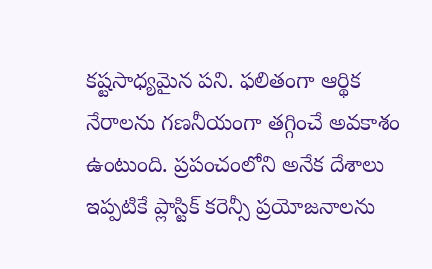కష్టసాధ్యమైన పని. ఫలితంగా ఆర్థిక నేరాలను గణనీయంగా తగ్గించే అవకాశం ఉంటుంది. ప్రపంచంలోని అనేక దేశాలు ఇప్పటికే ప్లాస్టిక్ కరెన్సీ ప్రయోజనాలను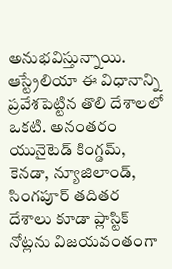అనుభవిస్తున్నాయి.
ఆస్ట్రేలియా ఈ విధానాన్ని ప్రవేశపెట్టిన తొలి దేశాలలో ఒకటి. అనంతరం యునైటెడ్ కింగ్డమ్, కెనడా, న్యూజిలాండ్, సింగపూర్ తదితర దేశాలు కూడా ప్లాస్టిక్ నోట్లను విజయవంతంగా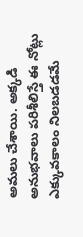అమలు చేశాయి. అక్కడి అనుభవాలు పరిశీలిస్తే ఈ నోట్లు ఎక్కువకాలం నిలబడడమే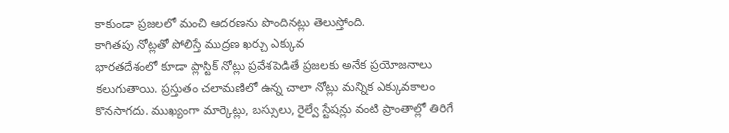కాకుండా ప్రజలలో మంచి ఆదరణను పొందినట్లు తెలుస్తోంది.
కాగితపు నోట్లతో పోలిస్తే ముద్రణ ఖర్చు ఎక్కువ
భారతదేశంలో కూడా ప్లాస్టిక్ నోట్లు ప్రవేశపెడితే ప్రజలకు అనేక ప్రయోజనాలు కలుగుతాయి. ప్రస్తుతం చలామణిలో ఉన్న చాలా నోట్లు మన్నిక ఎక్కువకాలం కొనసాగదు. ముఖ్యంగా మార్కెట్లు, బస్సులు, రైల్వే స్టేషన్లు వంటి ప్రాంతాల్లో తిరిగే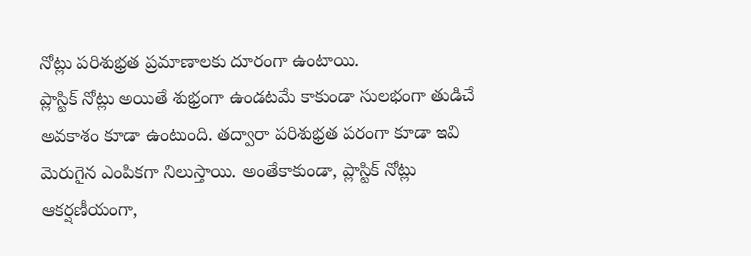నోట్లు పరిశుభ్రత ప్రమాణాలకు దూరంగా ఉంటాయి.
ప్లాస్టిక్ నోట్లు అయితే శుభ్రంగా ఉండటమే కాకుండా సులభంగా తుడిచే అవకాశం కూడా ఉంటుంది. తద్వారా పరిశుభ్రత పరంగా కూడా ఇవి మెరుగైన ఎంపికగా నిలుస్తాయి. అంతేకాకుండా, ప్లాస్టిక్ నోట్లు ఆకర్షణీయంగా,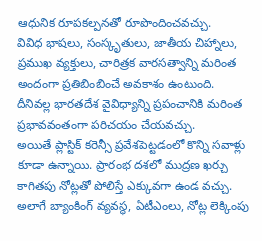ఆధునిక రూపకల్పనతో రూపొందించవచ్చు.
వివిధ భాషలు, సంస్కృతులు, జాతీయ చిహ్నాలు, ప్రముఖ వ్యక్తులు, చారిత్రక వారసత్వాన్ని మరింత అందంగా ప్రతిబింబించే అవకాశం ఉంటుంది. దీనివల్ల భారతదేశ వైవిధ్యాన్ని ప్రపంచానికి మరింత ప్రభావవంతంగా పరిచయం చేయవచ్చు.
అయితే ప్లాస్టిక్ కరెన్సీ ప్రవేశపెట్టడంలో కొన్ని సవాళ్లు కూడా ఉన్నాయి. ప్రారంభ దశలో ముద్రణ ఖర్చు కాగితపు నోట్లతో పోలిస్తే ఎక్కువగా ఉండ వచ్చు. అలాగే బ్యాంకింగ్ వ్యవస్థ, ఏటీఎంలు, నోట్ల లెక్కింపు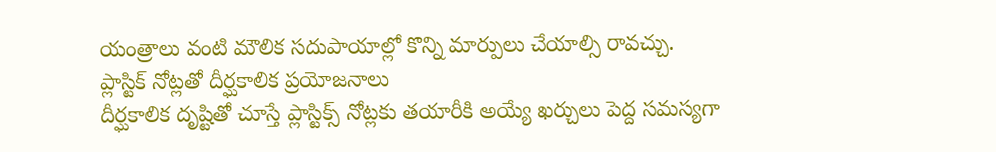యంత్రాలు వంటి మౌలిక సదుపాయాల్లో కొన్ని మార్పులు చేయాల్సి రావచ్చు.
ప్లాస్టిక్ నోట్లతో దీర్ఘకాలిక ప్రయోజనాలు
దీర్ఘకాలిక దృష్టితో చూస్తే ప్లాస్టిక్స్ నోట్లకు తయారీకి అయ్యే ఖర్చులు పెద్ద సమస్యగా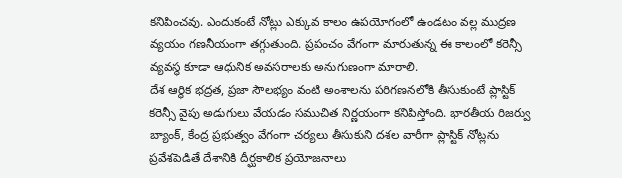కనిపించవు. ఎందుకంటే నోట్లు ఎక్కువ కాలం ఉపయోగంలో ఉండటం వల్ల ముద్రణ వ్యయం గణనీయంగా తగ్గుతుంది. ప్రపంచం వేగంగా మారుతున్న ఈ కాలంలో కరెన్సీ వ్యవస్థ కూడా ఆధునిక అవసరాలకు అనుగుణంగా మారాలి.
దేశ ఆర్థిక భద్రత, ప్రజా సౌలభ్యం వంటి అంశాలను పరిగణనలోకి తీసుకుంటే ప్లాస్టిక్ కరెన్సీ వైపు అడుగులు వేయడం సముచిత నిర్ణయంగా కనిపిస్తోంది. భారతీయ రిజర్వు బ్యాంక్, కేంద్ర ప్రభుత్వం వేగంగా చర్యలు తీసుకుని దశల వారీగా ప్లాస్టిక్ నోట్లను ప్రవేశపెడితే దేశానికి దీర్ఘకాలిక ప్రయోజనాలు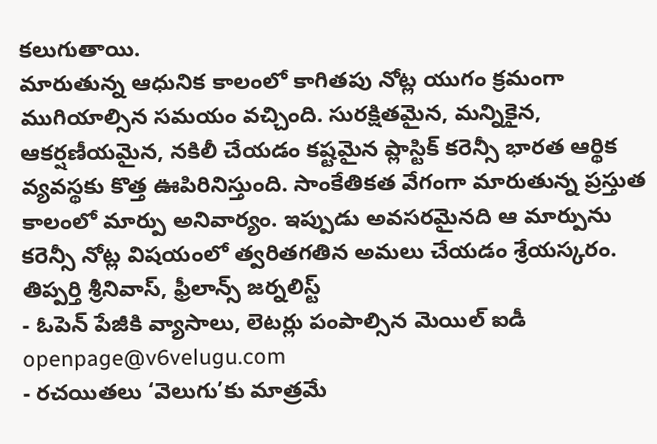కలుగుతాయి.
మారుతున్న ఆధునిక కాలంలో కాగితపు నోట్ల యుగం క్రమంగా ముగియాల్సిన సమయం వచ్చింది. సురక్షితమైన, మన్నికైన, ఆకర్షణీయమైన, నకిలీ చేయడం కష్టమైన ప్లాస్టిక్ కరెన్సీ భారత ఆర్థిక వ్యవస్థకు కొత్త ఊపిరినిస్తుంది. సాంకేతికత వేగంగా మారుతున్న ప్రస్తుత కాలంలో మార్పు అనివార్యం. ఇప్పుడు అవసరమైనది ఆ మార్పును కరెన్సీ నోట్ల విషయంలో త్వరితగతిన అమలు చేయడం శ్రేయస్కరం.
తిప్పర్తి శ్రీనివాస్, ఫ్రీలాన్స్ జర్నలిస్ట్
- ఓపెన్ పేజీకి వ్యాసాలు, లెటర్లు పంపాల్సిన మెయిల్ ఐడీ openpage@v6velugu.com
- రచయితలు ‘వెలుగు’కు మాత్రమే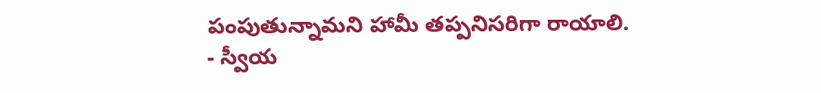పంపుతున్నామని హామీ తప్పనిసరిగా రాయాలి.
- స్వీయ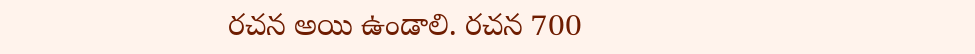రచన అయి ఉండాలి. రచన 700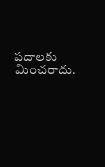పదాలకు మించరాదు.